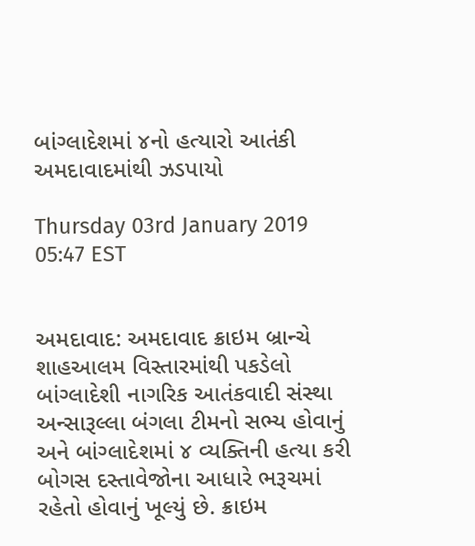બાંગ્લાદેશમાં ૪નો હત્યારો આતંકી અમદાવાદમાંથી ઝડપાયો

Thursday 03rd January 2019 05:47 EST


અમદાવાદ: અમદાવાદ ક્રાઇમ બ્રાન્ચે શાહઆલમ વિસ્તારમાંથી પકડેલો બાંગ્લાદેશી નાગરિક આતંકવાદી સંસ્થા અન્સારૂલ્લા બંગલા ટીમનો સભ્ય હોવાનું અને બાંગ્લાદેશમાં ૪ વ્યક્તિની હત્યા કરી બોગસ દસ્તાવેજોના આધારે ભરૂચમાં રહેતો હોવાનું ખૂલ્યું છે. ક્રાઇમ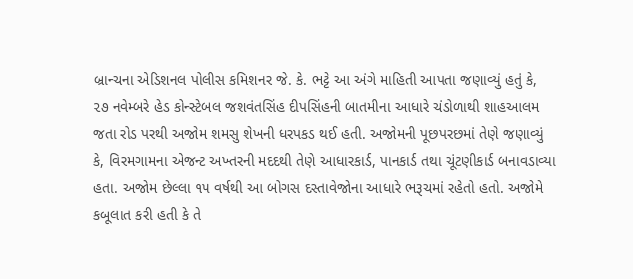બ્રાન્ચના એડિશનલ પોલીસ કમિશનર જે. કે. ભટ્ટે આ અંગે માહિતી આપતા જણાવ્યું હતું કે, ૨૭ નવેમ્બરે હેડ કોન્સ્ટેબલ જશવંતસિંહ દીપસિંહની બાતમીના આધારે ચંડોળાથી શાહઆલમ જતા રોડ પરથી અજોમ શમસુ શેખની ધરપકડ થઈ હતી. અજોમની પૂછપરછમાં તેણે જણાવ્યું કે, વિરમગામના એજન્ટ અખ્તરની મદદથી તેણે આધારકાર્ડ, પાનકાર્ડ તથા ચૂંટણીકાર્ડ બનાવડાવ્યા હતા. અજોમ છેલ્લા ૧૫ વર્ષથી આ બોગસ દસ્તાવેજોના આધારે ભરૂચમાં રહેતો હતો. અજોમે કબૂલાત કરી હતી કે તે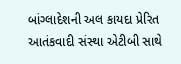બાંગ્લાદેશની અલ કાયદા પ્રેરિત આતંકવાદી સંસ્થા એટીબી સાથે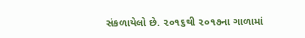સંકળાયેલો છે. ૨૦૧૬થી ૨૦૧૭ના ગાળામાં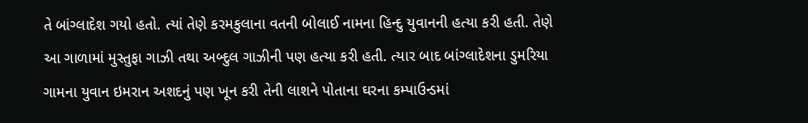તે બાંગ્લાદેશ ગયો હતો. ત્યાં તેણે કરમકુલાના વતની બોલાઈ નામના હિન્દુ યુવાનની હત્યા કરી હતી. તેણે આ ગાળામાં મુસ્તુફા ગાઝી તથા અબ્દુલ ગાઝીની પણ હત્યા કરી હતી. ત્યાર બાદ બાંગ્લાદેશના ડુમરિયા ગામના યુવાન ઇમરાન અશદનું પણ ખૂન કરી તેની લાશને પોતાના ઘરના કમ્પાઉન્ડમાં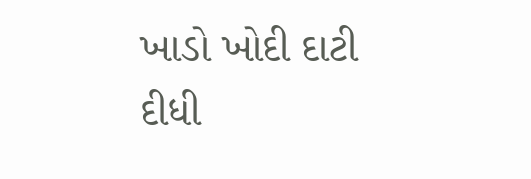ખાડો ખોદી દાટી દીધી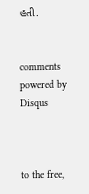હતી.


comments powered by Disqus



to the free,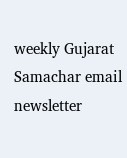weekly Gujarat Samachar email newsletter